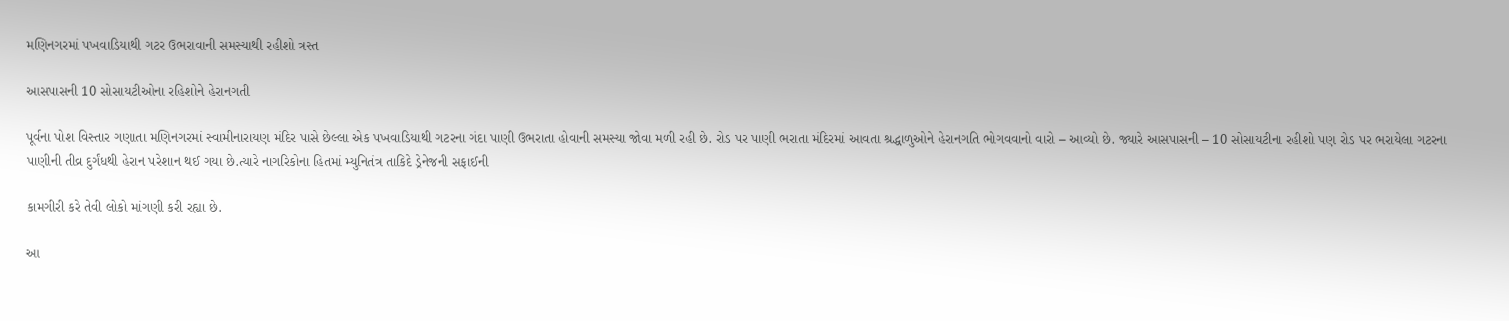મણિનગરમાં પખવાડિયાથી ગટર ઉભરાવાની સમસ્યાથી રહીશો ત્રસ્ત

આસપાસની 10 સોસાયટીઓના રહિશોને હેરાનગતી

પૂર્વના પોશ વિસ્તાર ગણાતા મણિનગરમાં સ્વામીનારાયણ મંદિર પાસે છેલ્લા એક પખવાડિયાથી ગટરના ગંદા પાણી ઉભરાતા હોવાની સમસ્યા જોવા મળી રહી છે. રોડ પર પાણી ભરાતા મંદિરમાં આવતા શ્રદ્ધાળુઓને હેરાનગતિ ભોગવવાનો વારો – આવ્યો છે. જ્યારે આસપાસની – 10 સોસાયટીના રહીશો પણ રોડ પર ભરાયેલા ગટરના પાણીની તીવ્ર દુર્ગંધથી હેરાન પરેશાન થઈ ગયા છે.ત્યારે નાગરિકોના હિતમાં મ્યુનિતંત્ર તાકિદે ડ્રેનેજની સફાઈની

કામગીરી કરે તેવી લોકો માંગણી કરી રહ્યા છે.

આ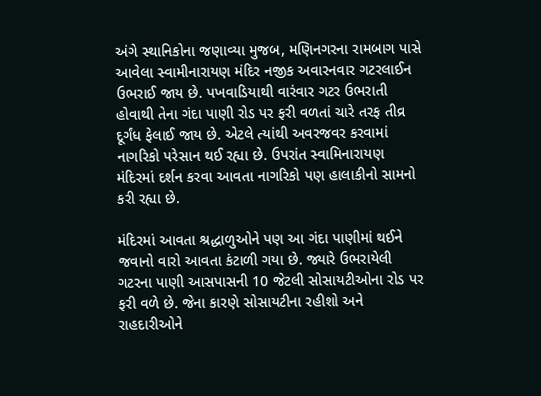અંગે સ્થાનિકોના જણાવ્યા મુજબ, મણિનગરના રામબાગ પાસે આવેલા સ્વામીનારાયણ મંદિર નજીક અવારનવાર ગટરલાઈન ઉભરાઈ જાય છે. પખવાડિયાથી વારંવાર ગટર ઉભરાતી હોવાથી તેના ગંદા પાણી રોડ પર ફરી વળતાં ચારે તરફ તીવ્ર દૂર્ગંધ ફેલાઈ જાય છે. એટલે ત્યાંથી અવરજવર કરવામાં નાગરિકો પરેસાન થઈ રહ્યા છે. ઉપરાંત સ્વામિનારાયણ મંદિરમાં દર્શન કરવા આવતા નાગરિકો પણ હાલાકીનો સામનો કરી રહ્યા છે.

મંદિરમાં આવતા શ્રદ્ધાળુઓને પણ આ ગંદા પાણીમાં થઈને જવાનો વારો આવતા કંટાળી ગયા છે. જ્યારે ઉભરાયેલી ગટરના પાણી આસપાસની 10 જેટલી સોસાયટીઓના રોડ પર ફરી વળે છે. જેના કારણે સોસાયટીના રહીશો અને રાહદારીઓને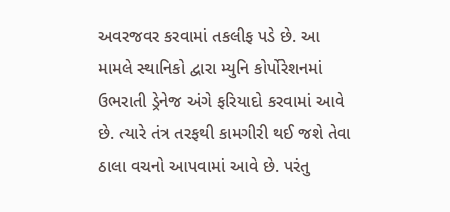અવરજવર કરવામાં તકલીફ પડે છે. આ મામલે સ્થાનિકો દ્વારા મ્યુનિ કોર્પોરેશનમાં ઉભરાતી ડ્રેનેજ અંગે ફરિયાદો કરવામાં આવે છે. ત્યારે તંત્ર તરફથી કામગીરી થઈ જશે તેવા ઠાલા વચનો આપવામાં આવે છે. પરંતુ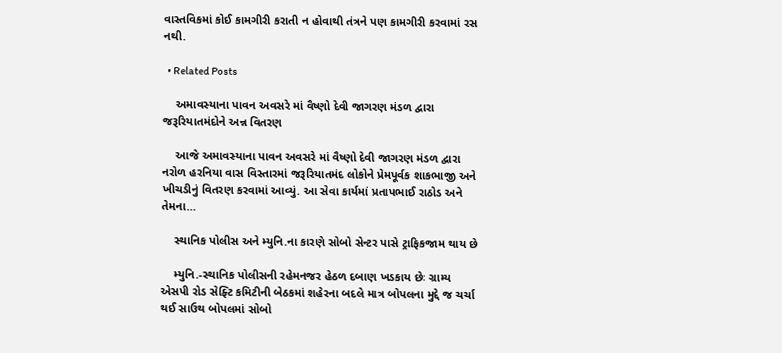વાસ્તવિકમાં કોઈ કામગીરી કરાતી ન હોવાથી તંત્રને પણ કામગીરી કરવામાં રસ નથી.

  • Related Posts

    અમાવસ્યાના પાવન અવસરે માં વૈષ્ણો દેવી જાગરણ મંડળ દ્વારા જરૂરિયાતમંદોને અન્ન વિતરણ

    આજે અમાવસ્યાના પાવન અવસરે માં વૈષ્ણો દેવી જાગરણ મંડળ દ્વારા નરોળ હરનિયા વાસ વિસ્તારમાં જરૂરિયાતમંદ લોકોને પ્રેમપૂર્વક શાકભાજી અને ખીચડીનું વિતરણ કરવામાં આવ્યું. આ સેવા કાર્યમાં પ્રતાપભાઈ રાઠોડ અને તેમના…

    સ્થાનિક પોલીસ અને મ્યુનિ.ના કારણે સોબો સેન્ટર પાસે ટ્રાફિકજામ થાય છે

    મ્યુનિ.-સ્થાનિક પોલીસની રહેમનજર હેઠળ દબાણ ખડકાય છેઃ ગ્રામ્ય એસપી રોડ સેફ્ટિ કમિટીની બેઠકમાં શહેરના બદલે માત્ર બોપલના મુદ્દે જ ચર્ચા થઈ સાઉથ બોપલમાં સોબો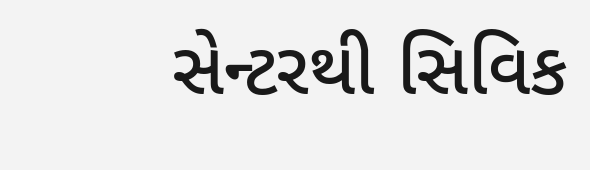સેન્ટરથી સિવિક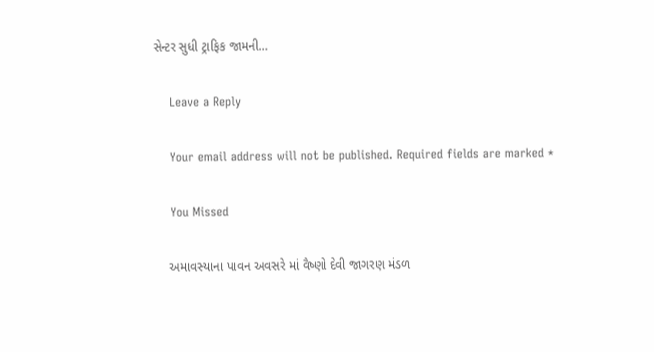સેન્ટર સુધી ટ્રાફિક જામની…

    Leave a Reply

    Your email address will not be published. Required fields are marked *

    You Missed

    અમાવસ્યાના પાવન અવસરે માં વૈષ્ણો દેવી જાગરણ મંડળ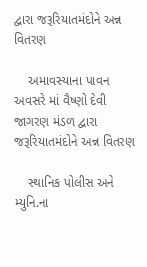દ્વારા જરૂરિયાતમંદોને અન્ન વિતરણ

    અમાવસ્યાના પાવન અવસરે માં વૈષ્ણો દેવી જાગરણ મંડળ દ્વારા જરૂરિયાતમંદોને અન્ન વિતરણ

    સ્થાનિક પોલીસ અને મ્યુનિ.ના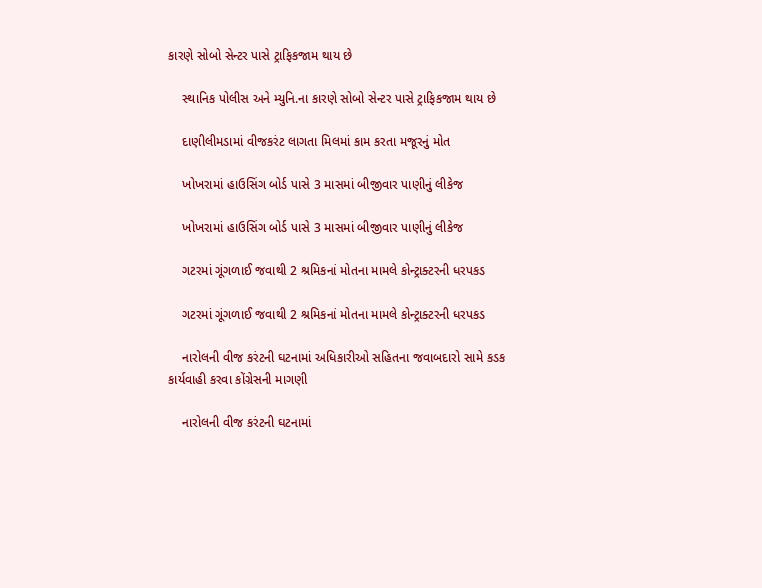કારણે સોબો સેન્ટર પાસે ટ્રાફિકજામ થાય છે

    સ્થાનિક પોલીસ અને મ્યુનિ.ના કારણે સોબો સેન્ટર પાસે ટ્રાફિકજામ થાય છે

    દાણીલીમડામાં વીજકરંટ લાગતા મિલમાં કામ કરતા મજૂરનું મોત

    ખોખરામાં હાઉસિંગ બોર્ડ પાસે 3 માસમાં બીજીવાર પાણીનું લીકેજ

    ખોખરામાં હાઉસિંગ બોર્ડ પાસે 3 માસમાં બીજીવાર પાણીનું લીકેજ

    ગટરમાં ગૂંગળાઈ જવાથી 2 શ્રમિકનાં મોતના મામલે કોન્ટ્રાક્ટરની ધરપકડ

    ગટરમાં ગૂંગળાઈ જવાથી 2 શ્રમિકનાં મોતના મામલે કોન્ટ્રાક્ટરની ધરપકડ

    નારોલની વીજ કરંટની ઘટનામાં અધિકારીઓ સહિતના જવાબદારો સામે કડક કાર્યવાહી કરવા કોંગ્રેસની માગણી

    નારોલની વીજ કરંટની ઘટનામાં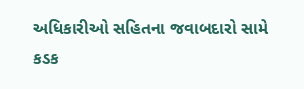અધિકારીઓ સહિતના જવાબદારો સામે કડક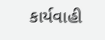કાર્યવાહી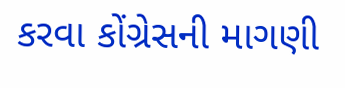કરવા કોંગ્રેસની માગણી